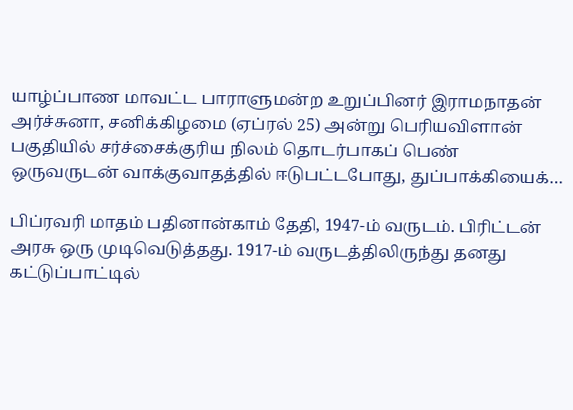யாழ்ப்பாண மாவட்ட பாராளுமன்ற உறுப்பினர் இராமநாதன் அர்ச்சுனா, சனிக்கிழமை (ஏப்ரல் 25) அன்று பெரியவிளான் பகுதியில் சர்ச்சைக்குரிய நிலம் தொடர்பாகப் பெண் ஒருவருடன் வாக்குவாதத்தில் ஈடுபட்டபோது, துப்பாக்கியைக்…

பிப்ரவரி மாதம் பதினான்காம் தேதி, 1947-ம் வருடம். பிரிட்டன் அரசு ஒரு முடிவெடுத்தது. 1917-ம் வருடத்திலிருந்து தனது கட்டுப்பாட்டில்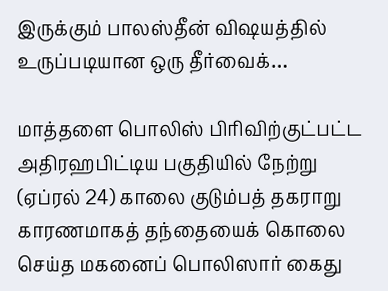இருக்கும் பாலஸ்தீன் விஷயத்தில் உருப்படியான ஒரு தீர்வைக்…

மாத்தளை பொலிஸ் பிரிவிற்குட்பட்ட அதிரஹபிட்டிய பகுதியில் நேற்று (ஏப்ரல் 24) காலை குடும்பத் தகராறு காரணமாகத் தந்தையைக் கொலை செய்த மகனைப் பொலிஸார் கைது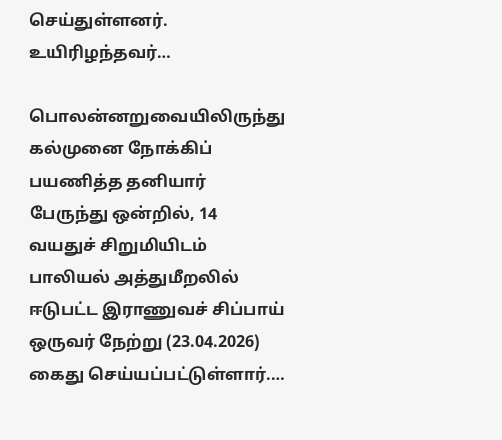செய்துள்ளனர். உயிரிழந்தவர்…

பொலன்னறுவையிலிருந்து கல்முனை நோக்கிப் பயணித்த தனியார் பேருந்து ஒன்றில், 14 வயதுச் சிறுமியிடம் பாலியல் அத்துமீறலில் ஈடுபட்ட இராணுவச் சிப்பாய் ஒருவர் நேற்று (23.04.2026) கைது செய்யப்பட்டுள்ளார்.…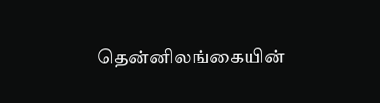தென்னிலங்கையின்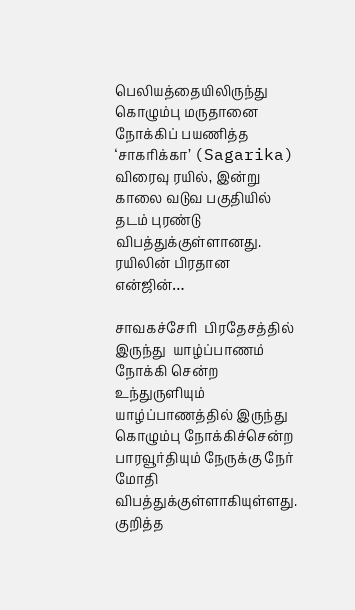பெலியத்தையிலிருந்து கொழும்பு மருதானை நோக்கிப் பயணித்த ‘சாகரிக்கா’ (Sagarika) விரைவு ரயில், இன்று காலை வடுவ பகுதியில் தடம் புரண்டு விபத்துக்குள்ளானது. ரயிலின் பிரதான என்ஜின்…

சாவகச்சேரி  பிரதேசத்தில் இருந்து  யாழ்ப்பாணம் நோக்கி சென்ற உந்துருளியும் யாழ்ப்பாணத்தில் இருந்து கொழும்பு நோக்கிச்சென்ற பாரவூர்தியும் நேருக்கு நேர் மோதி விபத்துக்குள்ளாகியுள்ளது. குறித்த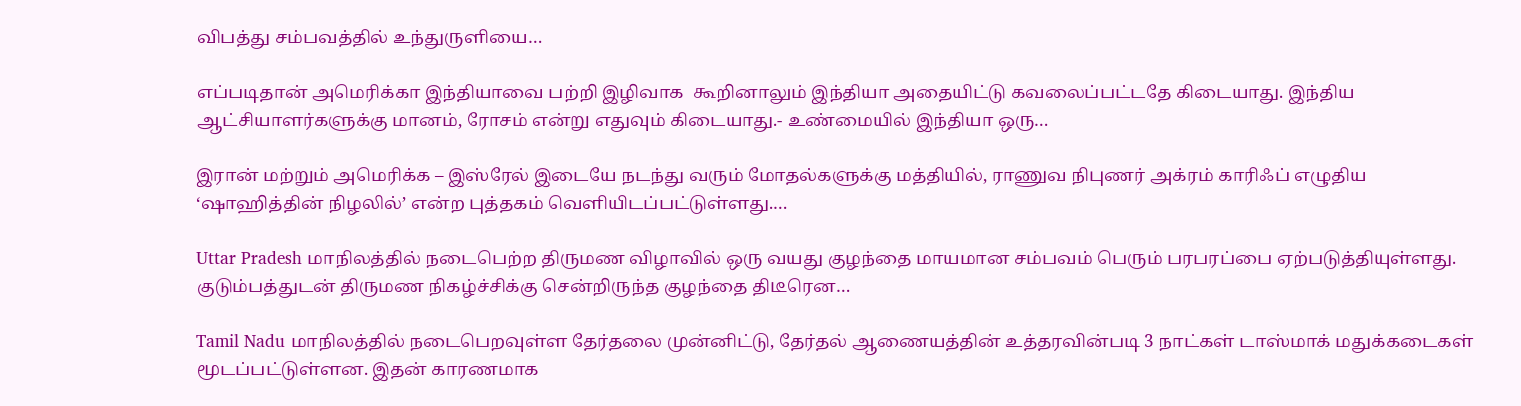விபத்து சம்பவத்தில் உந்துருளியை…

எப்படிதான் அமெரிக்கா இந்தியாவை பற்றி இழிவாக  கூறினாலும் இந்தியா அதையிட்டு கவலைப்பட்டதே கிடையாது. இந்திய ஆட்சியாளர்களுக்கு மானம், ரோசம் என்று எதுவும் கிடையாது.- உண்மையில் இந்தியா ஒரு…

இரான் மற்றும் அமெரிக்க – இஸ்ரேல் இடையே நடந்து வரும் மோதல்களுக்கு மத்தியில், ராணுவ நிபுணர் அக்ரம் காரிஃப் எழுதிய ‘ஷாஹித்தின் நிழலில்’ என்ற புத்தகம் வெளியிடப்பட்டுள்ளது.…

Uttar Pradesh மாநிலத்தில் நடைபெற்ற திருமண விழாவில் ஒரு வயது குழந்தை மாயமான சம்பவம் பெரும் பரபரப்பை ஏற்படுத்தியுள்ளது. குடும்பத்துடன் திருமண நிகழ்ச்சிக்கு சென்றிருந்த குழந்தை திடீரென…

Tamil Nadu மாநிலத்தில் நடைபெறவுள்ள தேர்தலை முன்னிட்டு, தேர்தல் ஆணையத்தின் உத்தரவின்படி 3 நாட்கள் டாஸ்மாக் மதுக்கடைகள் மூடப்பட்டுள்ளன. இதன் காரணமாக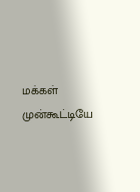மக்கள் முன்கூட்டியே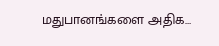மதுபானங்களை அதிக…